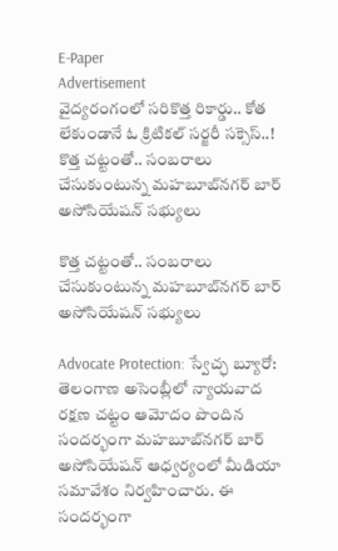E-Paper
Advertisement
వైద్యరంగంలో సరికొత్త రికార్డు.. కోత లేకుండానే ఓ క్రిటికల్ సర్జరీ సక్సెస్..!
కొత్త చట్టంతో.. సంబరాలు చేసుకుంటున్న మహబూబ్‌నగర్ బార్ అసోసియేషన్ సభ్యులు

కొత్త చట్టంతో.. సంబరాలు చేసుకుంటున్న మహబూబ్‌నగర్ బార్ అసోసియేషన్ సభ్యులు

Advocate Protection: స్వేచ్ఛ బ్యూరో: తెలంగాణ అసెంబ్లీలో న్యాయవాద రక్షణ చట్టం ఆమోదం పొందిన సందర్భంగా మహబూబ్‌నగర్ బార్ అసోసియేషన్ ఆధ్వర్యంలో మీడియా సమావేశం నిర్వహించారు. ఈ సందర్భంగా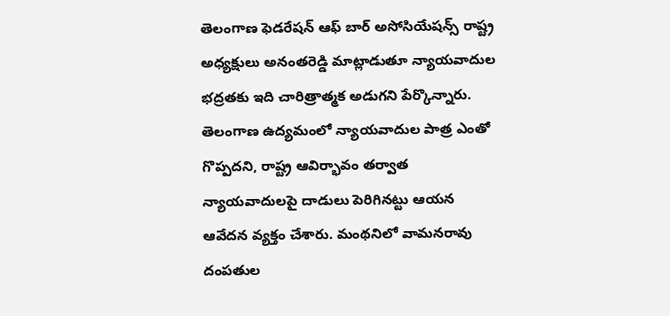తెలంగాణ ఫెడరేషన్ ఆఫ్ బార్ అసోసియేషన్స్ రాష్ట్ర అధ్యక్షులు అనంతరెడ్డి మాట్లాడుతూ న్యాయవాదుల భద్రతకు ఇది చారిత్రాత్మక అడుగని పేర్కొన్నారు. తెలంగాణ ఉద్యమంలో న్యాయవాదుల పాత్ర ఎంతో గొప్పదని, రాష్ట్ర ఆవిర్భావం తర్వాత న్యాయవాదులపై దాడులు పెరిగినట్టు ఆయన ఆవేదన వ్యక్తం చేశారు. మంథనిలో వామనరావు దంపతుల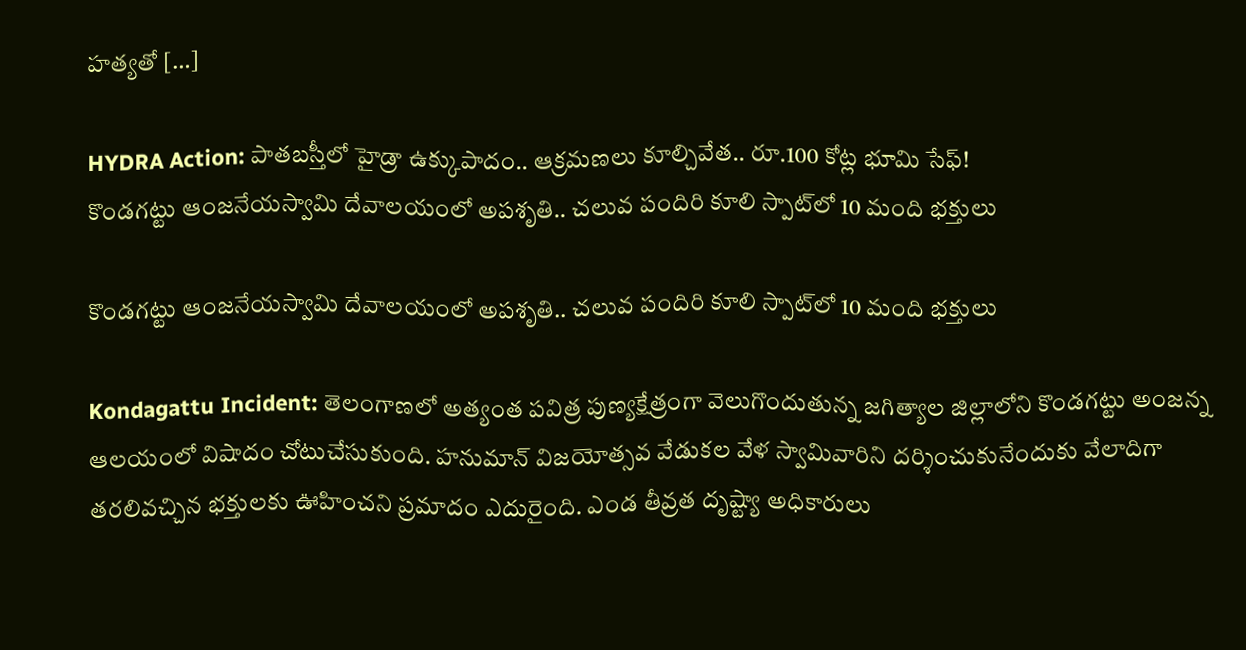హత్యతో […]

HYDRA Action: పాతబస్తీలో హైడ్రా ఉక్కుపాదం.. ఆక్రమణలు కూల్చివేత.. రూ.100 కోట్ల భూమి సేఫ్!
కొండగట్టు ఆంజనేయస్వామి దేవాలయంలో అపశృతి.. చలువ పందిరి కూలి స్పాట్‌లో 10 మంది భక్తులు

కొండగట్టు ఆంజనేయస్వామి దేవాలయంలో అపశృతి.. చలువ పందిరి కూలి స్పాట్‌లో 10 మంది భక్తులు

Kondagattu Incident: తెలంగాణలో అత్యంత పవిత్ర పుణ్యక్షేత్రంగా వెలుగొందుతున్న జగిత్యాల జిల్లాలోని కొండగట్టు అంజన్న ఆలయంలో విషాదం చోటుచేసుకుంది. హనుమాన్ విజయోత్సవ వేడుకల వేళ స్వామివారిని దర్శించుకునేందుకు వేలాదిగా తరలివచ్చిన భక్తులకు ఊహించని ప్రమాదం ఎదురైంది. ఎండ తీవ్రత దృష్ట్యా అధికారులు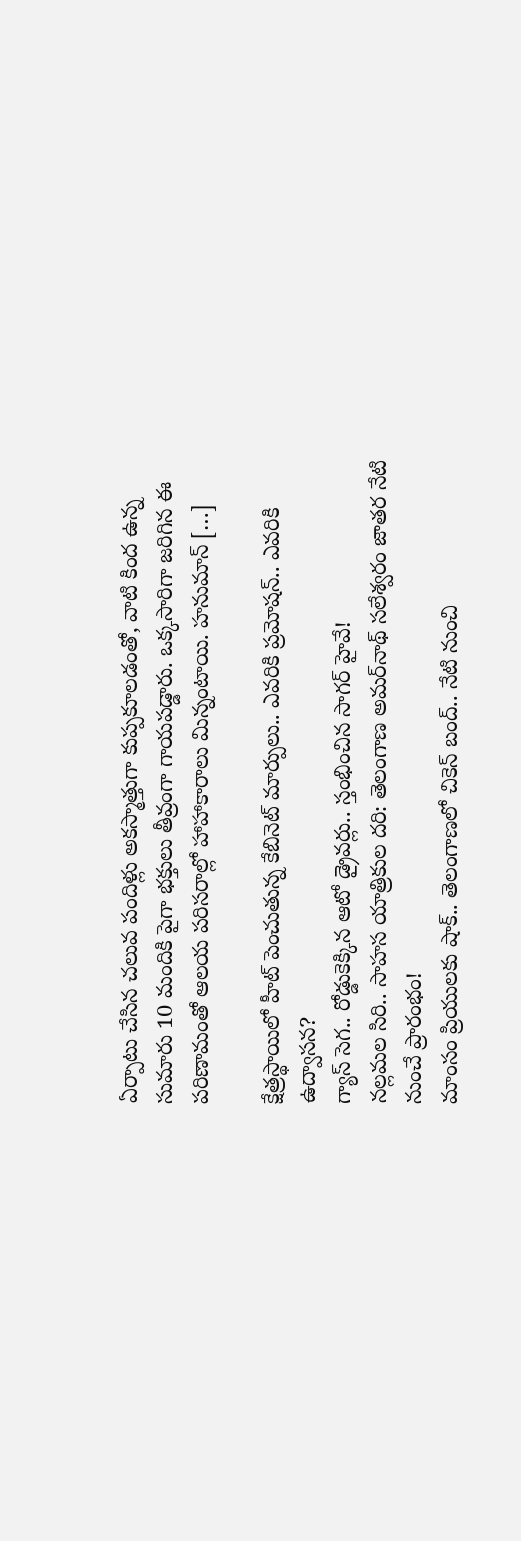ఏర్పాటు చేసిన చలువ పందిళ్లు అకస్మాత్తుగా కుప్పకూలడంతో, వాటి కింద ఉన్న సుమారు 10 మందికి పైగా భక్తులు తీవ్రంగా గాయపడ్డారు. ఒక్కసారిగా జరిగిన ఈ పరిణామంతో ఆలయ పరిసరాల్లో హాహాకారాలు మిన్నంటాయి. హనుమాన్ […]

క్షేత్రస్థాయిలో హీట్ పెంచుతున్న కేబినెట్ మార్పులు.. ఎవరికి ప్రమోషన్.. ఎవరికి ఉద్వాసన?
గ్యాస్ సెగ.. రోడ్డుకెక్కిన ఆటో డ్రైవర్లు.. స్తంభించిన సాగర్ హైవే!
నల్లమల సిరి.. సాహస యాత్రికుల దరి: తెలంగాణ అమర్‌నాథ్ సలేశ్వరం జాతర నేటి నుంచే ప్రారంభం!
మాంసం ప్రియులకు షాక్.. తెలంగాణలో చికెన్ బంద్.. నేటి నుంచి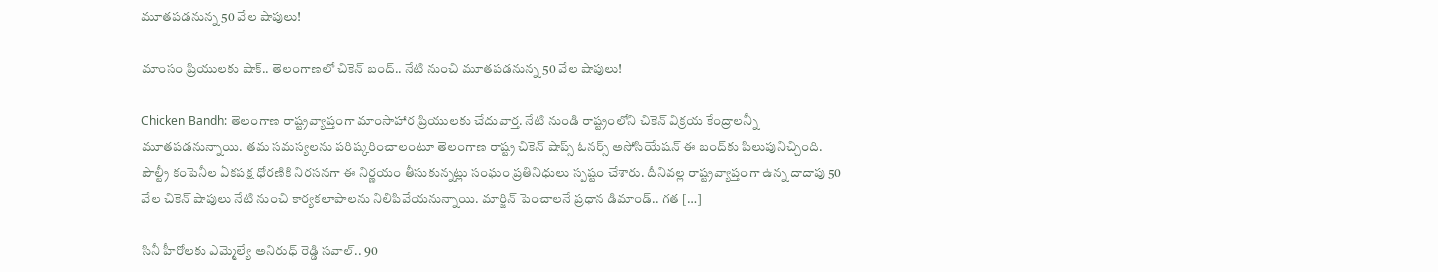మూతపడనున్న 50 వేల షాపులు!

మాంసం ప్రియులకు షాక్.. తెలంగాణలో చికెన్ బంద్.. నేటి నుంచి మూతపడనున్న 50 వేల షాపులు!

Chicken Bandh: తెలంగాణ రాష్ట్రవ్యాప్తంగా మాంసాహార ప్రియులకు చేదువార్త. నేటి నుండి రాష్ట్రంలోని చికెన్ విక్రయ కేంద్రాలన్నీ మూతపడనున్నాయి. తమ సమస్యలను పరిష్కరించాలంటూ తెలంగాణ రాష్ట్ర చికెన్ షాప్స్ ఓనర్స్ అసోసియేషన్ ఈ బంద్‌కు పిలుపునిచ్చింది. పౌల్ట్రీ కంపెనీల ఏకపక్ష ధోరణికి నిరసనగా ఈ నిర్ణయం తీసుకున్నట్లు సంఘం ప్రతినిధులు స్పష్టం చేశారు. దీనివల్ల రాష్ట్రవ్యాప్తంగా ఉన్న దాదాపు 50 వేల చికెన్ షాపులు నేటి నుంచి కార్యకలాపాలను నిలిపివేయనున్నాయి. మార్జిన్ పెంచాలనే ప్రధాన డిమాండ్.. గత […]

సినీ హీరోలకు ఎమ్మెల్యే అనిరుధ్ రెడ్డి సవాల్.. 90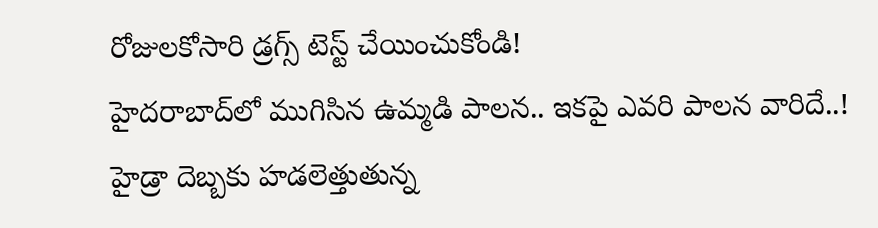రోజులకోసారి డ్రగ్స్ టెస్ట్ చేయించుకోండి!
హైదరాబాద్‌లో ముగిసిన ఉమ్మడి పాలన.. ఇకపై ఎవరి పాలన వారిదే..!
హైడ్రా దెబ్బకు హడలెత్తుతున్న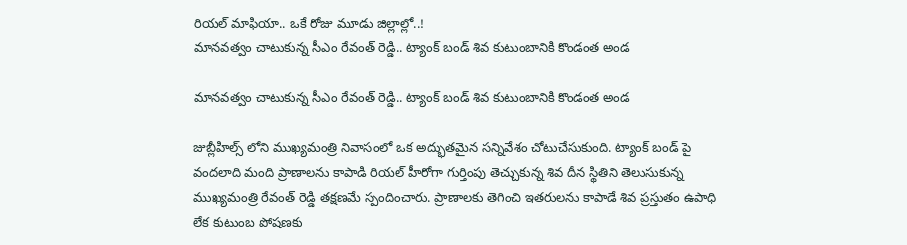రియల్ మాఫియా.. ఒకే రోజు మూడు జిల్లాల్లో..!
మానవత్వం చాటుకున్న సీఎం రేవంత్ రెడ్డి.. ట్యాంక్ బండ్ శివ కుటుంబానికి కొండంత అండ

మానవత్వం చాటుకున్న సీఎం రేవంత్ రెడ్డి.. ట్యాంక్ బండ్ శివ కుటుంబానికి కొండంత అండ

జుబ్లీహిల్స్ లోని ముఖ్యమంత్రి నివాసంలో ఒక అద్భుతమైన సన్నివేశం చోటుచేసుకుంది. ట్యాంక్ బండ్ పై వందలాది మంది ప్రాణాలను కాపాడి రియల్ హీరోగా గుర్తింపు తెచ్చుకున్న శివ దీన స్థితిని తెలుసుకున్న ముఖ్యమంత్రి రేవంత్ రెడ్డి తక్షణమే స్పందించారు. ప్రాణాలకు తెగించి ఇతరులను కాపాడే శివ ప్రస్తుతం ఉపాధి లేక కుటుంబ పోషణకు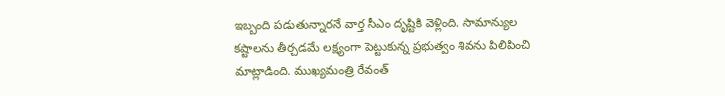ఇబ్బంది పడుతున్నారనే వార్త సీఎం దృష్టికి వెళ్లింది. సామాన్యుల కష్టాలను తీర్చడమే లక్ష్యంగా పెట్టుకున్న ప్రభుత్వం శివను పిలిపించి మాట్లాడింది. ముఖ్యమంత్రి రేవంత్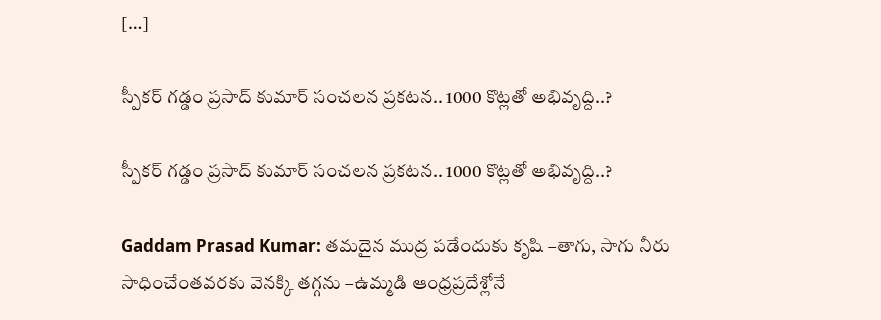[…]

స్పీకర్ గడ్డం ప్రసాద్ కుమార్ సంచలన ప్రకటన.. 1000 కొట్లతో అభివృద్ది..?

స్పీకర్ గడ్డం ప్రసాద్ కుమార్ సంచలన ప్రకటన.. 1000 కొట్లతో అభివృద్ది..?

Gaddam Prasad Kumar: తమదైన ముద్ర పడేందుకు కృషి –తాగు, సాగు నీరు సాధించేంతవరకు వెనక్కి తగ్గను –ఉమ్మడి ఆంధ్రప్రదేశ్లోనే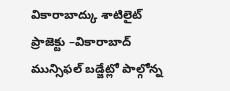వికారాబాద్కు శాటిలైట్ ప్రాజెక్టు –వికారాబాద్ మున్సిఫల్ బడ్జేట్లో పాల్గోన్న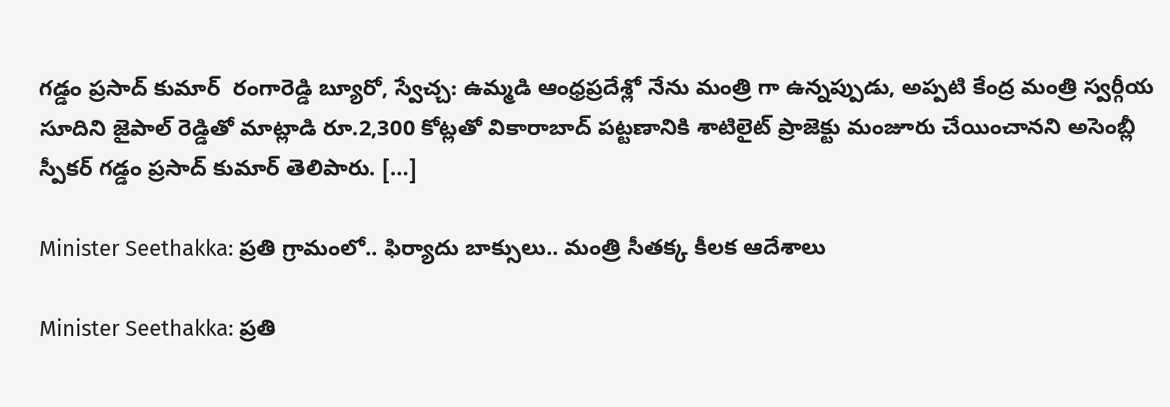గడ్డం ప్రసాద్ కుమార్  రంగారెడ్డి బ్యూరో, స్వేచ్చ: ఉమ్మడి ఆంధ్రప్రదేశ్లో నేను మంత్రి గా ఉన్నప్పుడు, అప్పటి కేంద్ర మంత్రి స్వర్గీయ సూదిని జైపాల్ రెడ్డితో మాట్లాడి రూ.2,300 కోట్లతో వికారాబాద్ పట్టణానికి శాటిలైట్ ప్రాజెక్టు మంజూరు చేయించానని అసెంబ్లీ స్పీకర్ గడ్డం ప్రసాద్ కుమార్ తెలిపారు. […]

Minister Seethakka: ప్రతి గ్రామంలో.. ఫిర్యాదు బాక్సులు.. మంత్రి సీతక్క కీలక ఆదేశాలు

Minister Seethakka: ప్రతి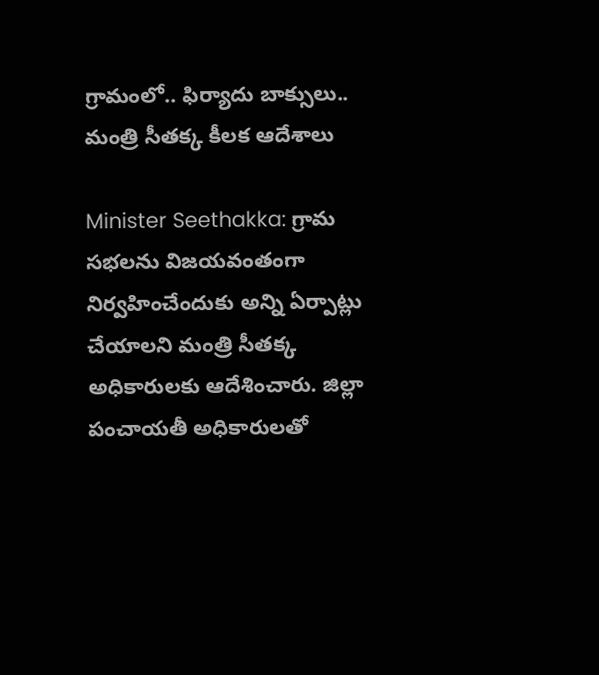గ్రామంలో.. ఫిర్యాదు బాక్సులు.. మంత్రి సీతక్క కీలక ఆదేశాలు

Minister Seethakka: గ్రామ సభలను విజయవంతంగా నిర్వహించేందుకు అన్ని ఏర్పాట్లు చేయాలని మంత్రి సీతక్క అధికారులకు ఆదేశించారు. జిల్లా పంచాయతీ అధికారులతో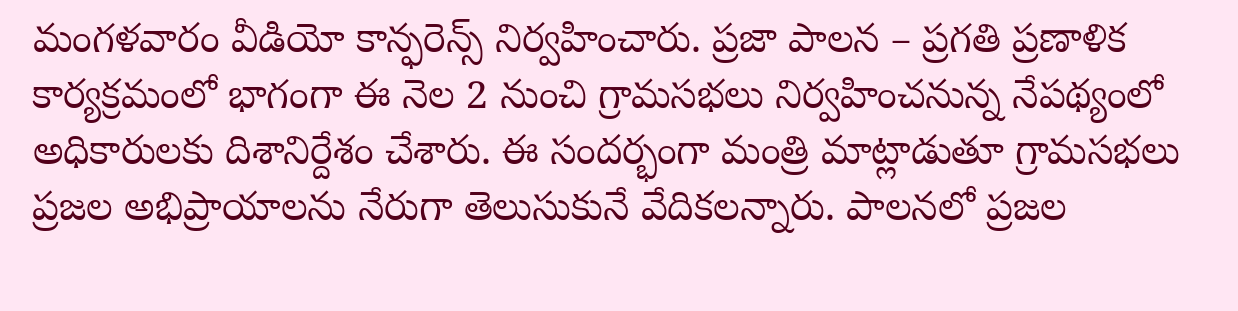మంగ‌ళ‌వారం వీడియో కాన్ఫరెన్స్ నిర్వహించారు. ప్రజా పాలన – ప్రగతి ప్రణాళిక కార్యక్రమంలో భాగంగా ఈ నెల 2 నుంచి గ్రామసభలు నిర్వహించనున్న నేపథ్యంలో అధికారుల‌కు దిశానిర్దేశం చేశారు. ఈ సందర్భంగా మంత్రి మాట్లాడుతూ గ్రామసభలు ప్రజల అభిప్రాయాలను నేరుగా తెలుసుకునే వేదికలన్నారు. పాలనలో ప్రజల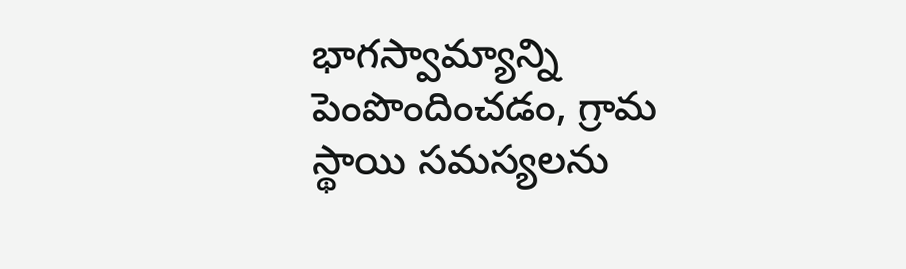భాగస్వామ్యాన్ని పెంపొందించడం, గ్రామ స్థాయి సమస్యలను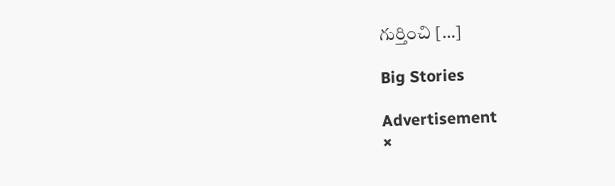గుర్తించి […]

Big Stories

Advertisement
×